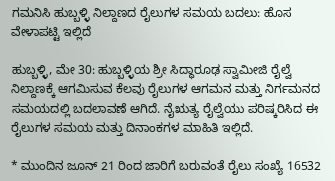ಗಮನಿಸಿ ಹುಬ್ಬಳ್ಳಿ ನಿಲ್ದಾಣದ ರೈಲುಗಳ ಸಮಯ ಬದಲು: ಹೊಸ ವೇಳಾಪಟ್ಟಿ ಇಲ್ಲಿದೆ

ಹುಬ್ಬಳ್ಳಿ, ಮೇ 30: ಹುಬ್ಬಳ್ಳಿಯ ಶ್ರೀ ಸಿದ್ಧಾರೂಢ ಸ್ವಾಮೀಜಿ ರೈಲ್ವೆ ನಿಲ್ದಾಣಕ್ಕೆ ಆಗಮಿಸುವ ಕೆಲವು ರೈಲುಗಳ ಆಗಮನ ಮತ್ತು ನಿರ್ಗಮನದ ಸಮಯದಲ್ಲಿ ಬದಲಾವಣೆ ಆಗಿದೆ. ನೈಋತ್ಯ ರೈಲ್ವೆಯು ಪರಿಷ್ಕರಿಸಿದ ಈ ರೈಲುಗಳ ಸಮಯ ಮತ್ತು ದಿನಾಂಕಗಳ ಮಾಹಿತಿ ಇಲ್ಲಿದೆ.

* ಮುಂದಿನ ಜೂನ್ 21 ರಿಂದ ಜಾರಿಗೆ ಬರುವಂತೆ ರೈಲು ಸಂಖ್ಯೆ 16532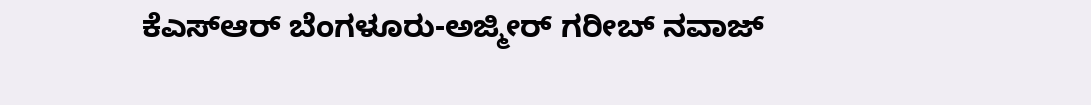ಕೆಎಸ್ಆರ್ ಬೆಂಗಳೂರು-ಅಜ್ಮೀರ್ ಗರೀಬ್ ನವಾಜ್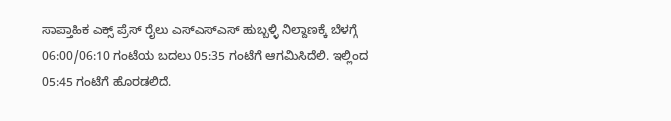ಸಾಪ್ತಾಹಿಕ ಎಕ್ಸ್ ಪ್ರೆಸ್ ರೈಲು ಎಸ್ಎಸ್ಎಸ್ ಹುಬ್ಬಳ್ಳಿ ನಿಲ್ದಾಣಕ್ಕೆ ಬೆಳಗ್ಗೆ 06:00/06:10 ಗಂಟೆಯ ಬದಲು 05:35 ಗಂಟೆಗೆ ಆಗಮಿಸಿದೆಲಿ. ಇಲ್ಲಿಂದ 05:45 ಗಂಟೆಗೆ ಹೊರಡಲಿದೆ.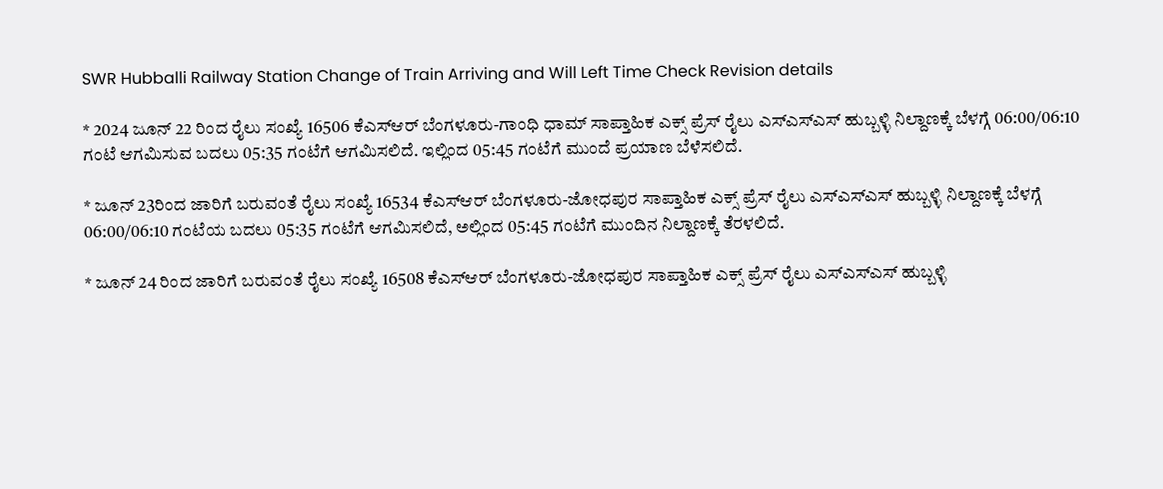SWR Hubballi Railway Station Change of Train Arriving and Will Left Time Check Revision details

* 2024 ಜೂನ್ 22 ರಿಂದ ರೈಲು ಸಂಖ್ಯೆ 16506 ಕೆಎಸ್ಆರ್ ಬೆಂಗಳೂರು-ಗಾಂಧಿ ಧಾಮ್ ಸಾಪ್ತಾಹಿಕ ಎಕ್ಸ್ ಪ್ರೆಸ್ ರೈಲು ಎಸ್ಎಸ್ಎಸ್ ಹುಬ್ಬಳ್ಳಿ ನಿಲ್ದಾಣಕ್ಕೆ ಬೆಳಗ್ಗೆ 06:00/06:10 ಗಂಟೆ ಆಗಮಿಸುವ ಬದಲು 05:35 ಗಂಟೆಗೆ ಆಗಮಿಸಲಿದೆ. ಇಲ್ಲಿಂದ 05:45 ಗಂಟೆಗೆ ಮುಂದೆ ಪ್ರಯಾಣ ಬೆಳೆಸಲಿದೆ.

* ಜೂನ್ 23ರಿಂದ ಜಾರಿಗೆ ಬರುವಂತೆ ರೈಲು ಸಂಖ್ಯೆ 16534 ಕೆಎಸ್ಆರ್ ಬೆಂಗಳೂರು-ಜೋಧಪುರ ಸಾಪ್ತಾಹಿಕ ಎಕ್ಸ್ ಪ್ರೆಸ್ ರೈಲು ಎಸ್ಎಸ್ಎಸ್ ಹುಬ್ಬಳ್ಳಿ ನಿಲ್ದಾಣಕ್ಕೆ ಬೆಳಗ್ಗೆ 06:00/06:10 ಗಂಟೆಯ ಬದಲು 05:35 ಗಂಟೆಗೆ ಆಗಮಿಸಲಿದೆ, ಅಲ್ಲಿಂದ 05:45 ಗಂಟೆಗೆ ಮುಂದಿನ ನಿಲ್ದಾಣಕ್ಕೆ ತೆರಳಲಿದೆ.

* ಜೂನ್ 24 ರಿಂದ ಜಾರಿಗೆ ಬರುವಂತೆ ರೈಲು ಸಂಖ್ಯೆ 16508 ಕೆಎಸ್ಆರ್ ಬೆಂಗಳೂರು-ಜೋಧಪುರ ಸಾಪ್ತಾಹಿಕ ಎಕ್ಸ್ ಪ್ರೆಸ್ ರೈಲು ಎಸ್ಎಸ್ಎಸ್ ಹುಬ್ಬಳ್ಳಿ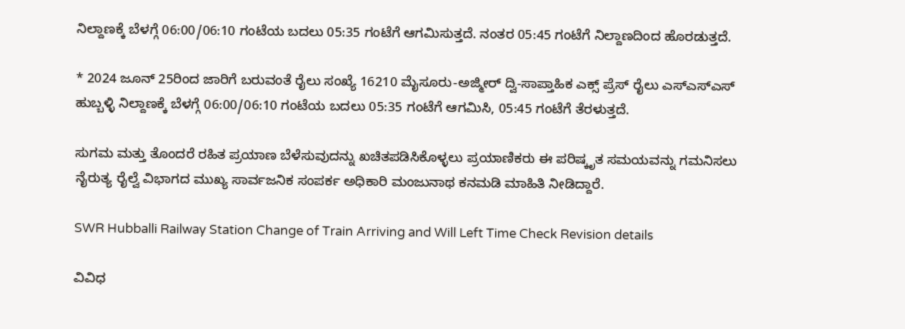ನಿಲ್ದಾಣಕ್ಕೆ ಬೆಳಗ್ಗೆ 06:00/06:10 ಗಂಟೆಯ ಬದಲು 05:35 ಗಂಟೆಗೆ ಆಗಮಿಸುತ್ತದೆ. ನಂತರ 05:45 ಗಂಟೆಗೆ ನಿಲ್ದಾಣದಿಂದ ಹೊರಡುತ್ತದೆ.

* 2024 ಜೂನ್ 25ರಿಂದ ಜಾರಿಗೆ ಬರುವಂತೆ ರೈಲು ಸಂಖ್ಯೆ 16210 ಮೈಸೂರು-ಅಜ್ಮೀರ್ ದ್ವಿ-ಸಾಪ್ತಾಹಿಕ ಎಕ್ಸ್ ಪ್ರೆಸ್ ರೈಲು ಎಸ್ಎಸ್ಎಸ್ ಹುಬ್ಬಳ್ಳಿ ನಿಲ್ದಾಣಕ್ಕೆ ಬೆಳಗ್ಗೆ 06:00/06:10 ಗಂಟೆಯ ಬದಲು 05:35 ಗಂಟೆಗೆ ಆಗಮಿಸಿ, 05:45 ಗಂಟೆಗೆ ತೆರಳುತ್ತದೆ.

ಸುಗಮ ಮತ್ತು ತೊಂದರೆ ರಹಿತ ಪ್ರಯಾಣ ಬೆಳೆಸುವುದನ್ನು ಖಚಿತಪಡಿಸಿಕೊಳ್ಳಲು ಪ್ರಯಾಣಿಕರು ಈ ಪರಿಷ್ಕೃತ ಸಮಯವನ್ನು ಗಮನಿಸಲು ನೈರುತ್ಯ ರೈಲ್ವೆ ವಿಭಾಗದ ಮುಖ್ಯ ಸಾರ್ವಜನಿಕ ಸಂಪರ್ಕ ಅಧಿಕಾರಿ ಮಂಜುನಾಥ ಕನಮಡಿ ಮಾಹಿತಿ ನೀಡಿದ್ದಾರೆ.

SWR Hubballi Railway Station Change of Train Arriving and Will Left Time Check Revision details

ವಿವಿಧ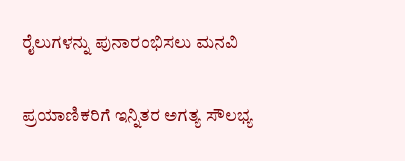ರೈಲುಗಳನ್ನು ಪುನಾರಂಭಿಸಲು ಮನವಿ

ಪ್ರಯಾಣಿಕರಿಗೆ ಇನ್ನಿತರ ಅಗತ್ಯ ಸೌಲಭ್ಯ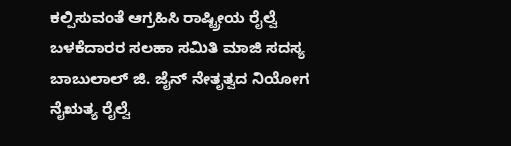ಕಲ್ಪಿಸುವಂತೆ ಆಗ್ರಹಿಸಿ ರಾಷ್ಟ್ರೀಯ ರೈಲ್ವೆ ಬಳಕೆದಾರರ ಸಲಹಾ ಸಮಿತಿ ಮಾಜಿ ಸದಸ್ಯ ಬಾಬುಲಾಲ್ ಜಿ. ಜೈನ್ ನೇತೃತ್ವದ ನಿಯೋಗ ನೈಋತ್ಯ ರೈಲ್ವೆ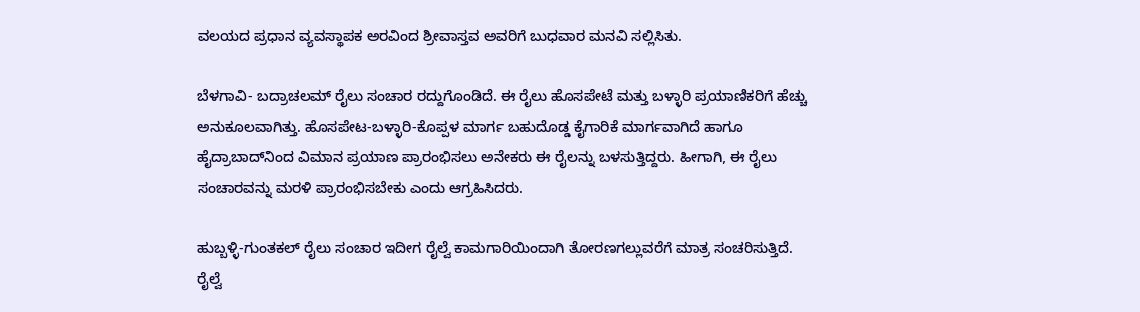ವಲಯದ ಪ್ರಧಾನ ವ್ಯವಸ್ಥಾಪಕ ಅರವಿಂದ ಶ್ರೀವಾಸ್ತವ ಅವರಿಗೆ ಬುಧವಾರ ಮನವಿ ಸಲ್ಲಿಸಿತು.

ಬೆಳಗಾವಿ- ಬದ್ರಾಚಲಮ್ ರೈಲು ಸಂಚಾರ ರದ್ದುಗೊಂಡಿದೆ. ಈ ರೈಲು ಹೊಸಪೇಟೆ ಮತ್ತು ಬಳ್ಳಾರಿ ಪ್ರಯಾಣಿಕರಿಗೆ ಹೆಚ್ಚು ಅನುಕೂಲವಾಗಿತ್ತು. ಹೊಸಪೇಟ-ಬಳ್ಳಾರಿ-ಕೊಪ್ಪಳ ಮಾರ್ಗ ಬಹುದೊಡ್ಡ ಕೈಗಾರಿಕೆ ಮಾರ್ಗವಾಗಿದೆ ಹಾಗೂ ಹೈದ್ರಾಬಾದ್‌ನಿಂದ ವಿಮಾನ ಪ್ರಯಾಣ ಪ್ರಾರಂಭಿಸಲು ಅನೇಕರು ಈ ರೈಲನ್ನು ಬಳಸುತ್ತಿದ್ದರು. ಹೀಗಾಗಿ, ಈ ರೈಲು ಸಂಚಾರವನ್ನು ಮರಳಿ ಪ್ರಾರಂಭಿಸಬೇಕು ಎಂದು ಆಗ್ರಹಿಸಿದರು.

ಹುಬ್ಬಳ್ಳಿ-ಗುಂತಕಲ್ ರೈಲು ಸಂಚಾರ ಇದೀಗ ರೈಲ್ವೆ ಕಾಮಗಾರಿಯಿಂದಾಗಿ ತೋರಣಗಲ್ಲುವರೆಗೆ ಮಾತ್ರ ಸಂಚರಿಸುತ್ತಿದೆ. ರೈಲ್ವೆ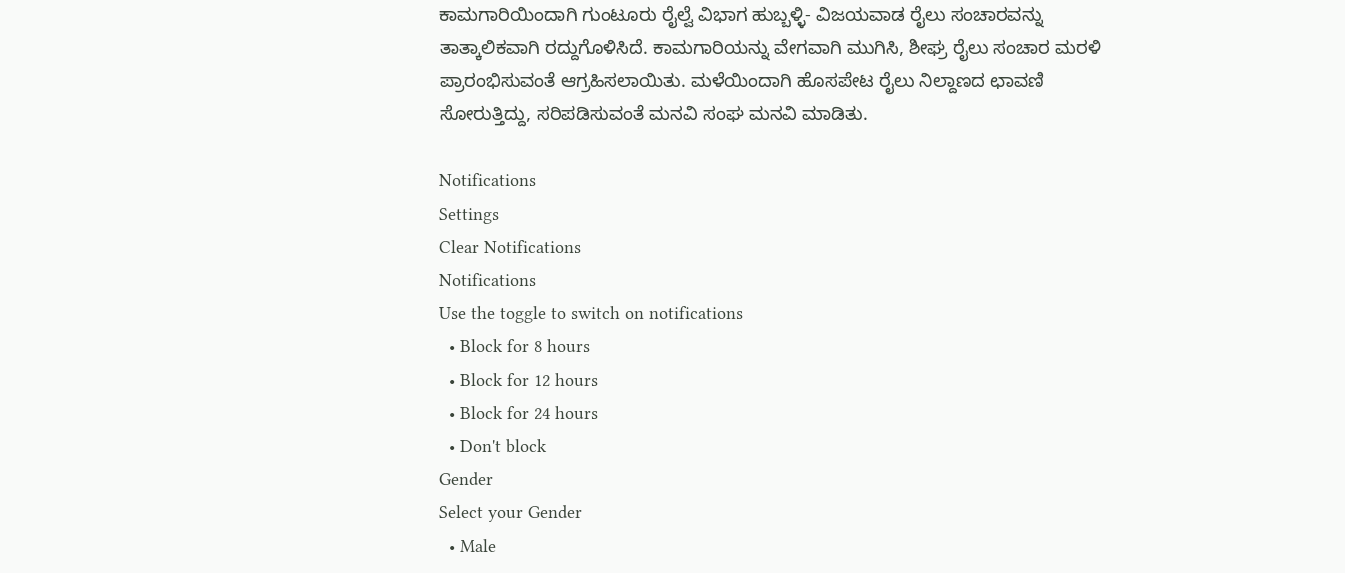ಕಾಮಗಾರಿಯಿಂದಾಗಿ ಗುಂಟೂರು ರೈಲ್ವೆ ವಿಭಾಗ ಹುಬ್ಬಳ್ಳಿ- ವಿಜಯವಾಡ ರೈಲು ಸಂಚಾರವನ್ನು ತಾತ್ಕಾಲಿಕವಾಗಿ ರದ್ದುಗೊಳಿಸಿದೆ. ಕಾಮಗಾರಿಯನ್ನು ವೇಗವಾಗಿ ಮುಗಿಸಿ, ಶೀಘ್ರ ರೈಲು ಸಂಚಾರ ಮರಳಿ ಪ್ರಾರಂಭಿಸುವಂತೆ ಆಗ್ರಹಿಸಲಾಯಿತು. ಮಳೆಯಿಂದಾಗಿ ಹೊಸಪೇಟ ರೈಲು ನಿಲ್ದಾಣದ ಛಾವಣಿ ಸೋರುತ್ತಿದ್ದು, ಸರಿಪಡಿಸುವಂತೆ ಮನವಿ ಸಂಘ ಮನವಿ ಮಾಡಿತು.

Notifications
Settings
Clear Notifications
Notifications
Use the toggle to switch on notifications
  • Block for 8 hours
  • Block for 12 hours
  • Block for 24 hours
  • Don't block
Gender
Select your Gender
  • Male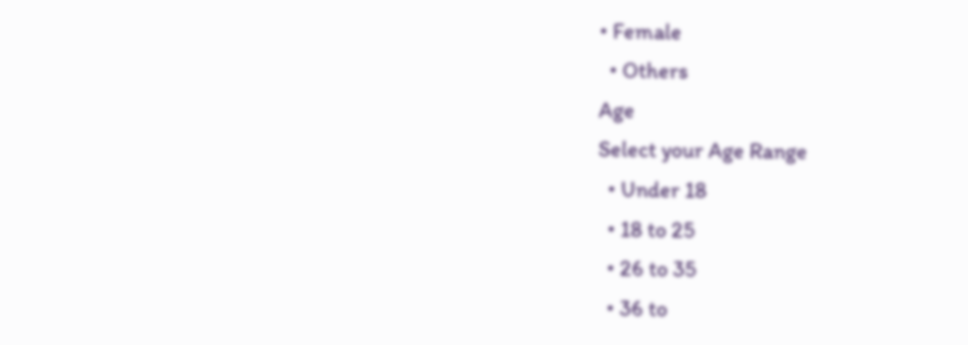• Female
  • Others
Age
Select your Age Range
  • Under 18
  • 18 to 25
  • 26 to 35
  • 36 to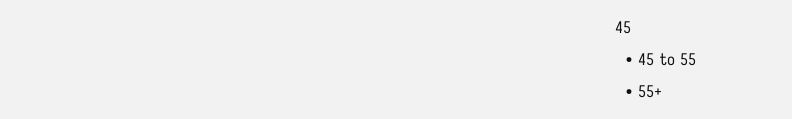45
  • 45 to 55
  • 55+